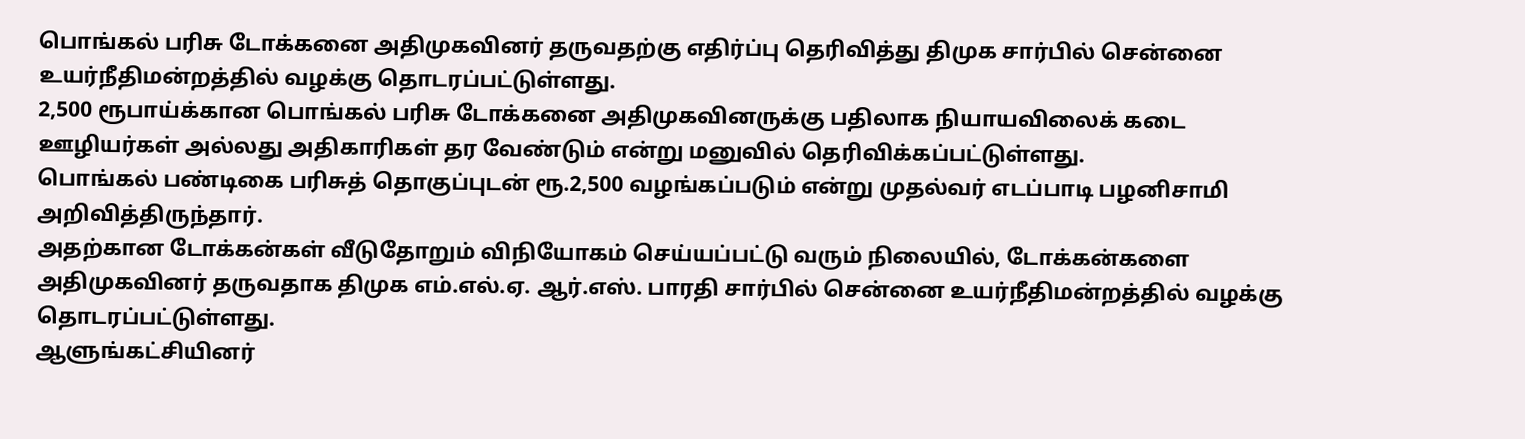பொங்கல் பரிசு டோக்கனை அதிமுகவினர் தருவதற்கு எதிர்ப்பு தெரிவித்து திமுக சார்பில் சென்னை உயர்நீதிமன்றத்தில் வழக்கு தொடரப்பட்டுள்ளது.
2,500 ரூபாய்க்கான பொங்கல் பரிசு டோக்கனை அதிமுகவினருக்கு பதிலாக நியாயவிலைக் கடை ஊழியர்கள் அல்லது அதிகாரிகள் தர வேண்டும் என்று மனுவில் தெரிவிக்கப்பட்டுள்ளது.
பொங்கல் பண்டிகை பரிசுத் தொகுப்புடன் ரூ.2,500 வழங்கப்படும் என்று முதல்வர் எடப்பாடி பழனிசாமி அறிவித்திருந்தார்.
அதற்கான டோக்கன்கள் வீடுதோறும் விநியோகம் செய்யப்பட்டு வரும் நிலையில், டோக்கன்களை அதிமுகவினர் தருவதாக திமுக எம்.எல்.ஏ. ஆர்.எஸ். பாரதி சார்பில் சென்னை உயர்நீதிமன்றத்தில் வழக்கு தொடரப்பட்டுள்ளது.
ஆளுங்கட்சியினர்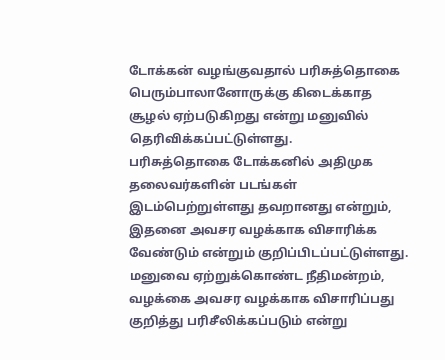டோக்கன் வழங்குவதால் பரிசுத்தொகை பெரும்பாலானோருக்கு கிடைக்காத சூழல் ஏற்படுகிறது என்று மனுவில் தெரிவிக்கப்பட்டுள்ளது.
பரிசுத்தொகை டோக்கனில் அதிமுக தலைவர்களின் படங்கள் இடம்பெற்றுள்ளது தவறானது என்றும், இதனை அவசர வழக்காக விசாரிக்க வேண்டும் என்றும் குறிப்பிடப்பட்டுள்ளது.
மனுவை ஏற்றுக்கொண்ட நீதிமன்றம், வழக்கை அவசர வழக்காக விசாரிப்பது குறித்து பரிசீலிக்கப்படும் என்று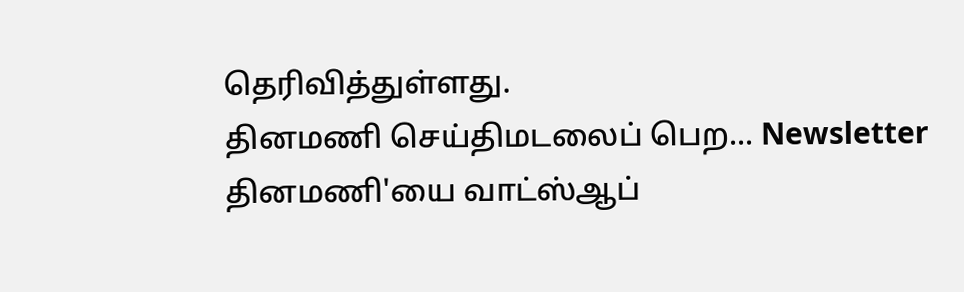தெரிவித்துள்ளது.
தினமணி செய்திமடலைப் பெற... Newsletter
தினமணி'யை வாட்ஸ்ஆப்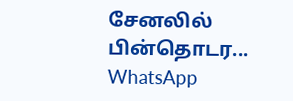சேனலில் பின்தொடர... WhatsApp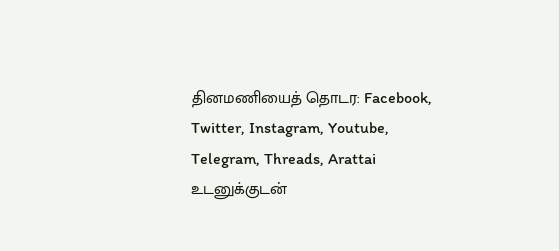தினமணியைத் தொடர: Facebook, Twitter, Instagram, Youtube, Telegram, Threads, Arattai
உடனுக்குடன்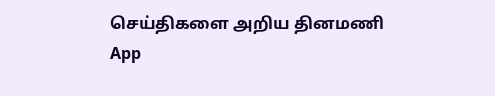செய்திகளை அறிய தினமணி App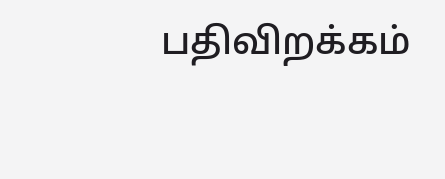பதிவிறக்கம்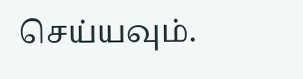செய்யவும்.